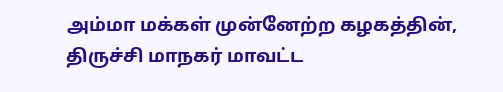அம்மா மக்கள் முன்னேற்ற கழகத்தின், திருச்சி மாநகர் மாவட்ட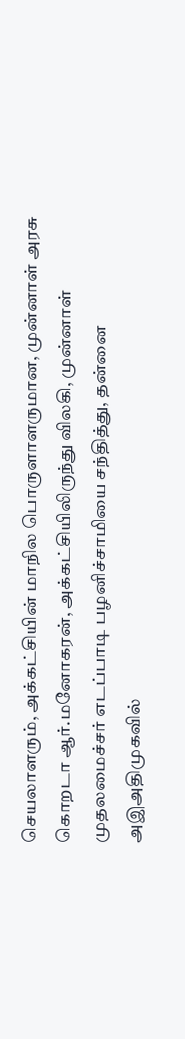செயலாளரும், அக்கட்சியின் மாநில பொருளாளருமான, முன்னாள் அரசு கொறடா ஆர்.மனோகரன், அக்கட்சியிலிருந்து விலகி, முன்னாள் முதலமைச்சர் எடப்பாடி பழனிச்சாமியை சந்தித்து, தன்னை அஇஅதிமுகவில்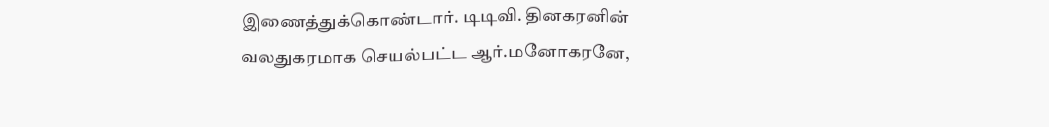இணைத்துக்கொண்டார். டிடிவி. தினகரனின் வலதுகரமாக செயல்பட்ட ஆர்.மனோகரனே,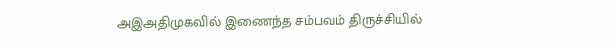அஇஅதிமுகவில் இணைந்த சம்பவம் திருச்சியில்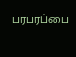பரபரப்பை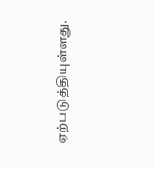ஏற்படுத்தியுள்ளது.